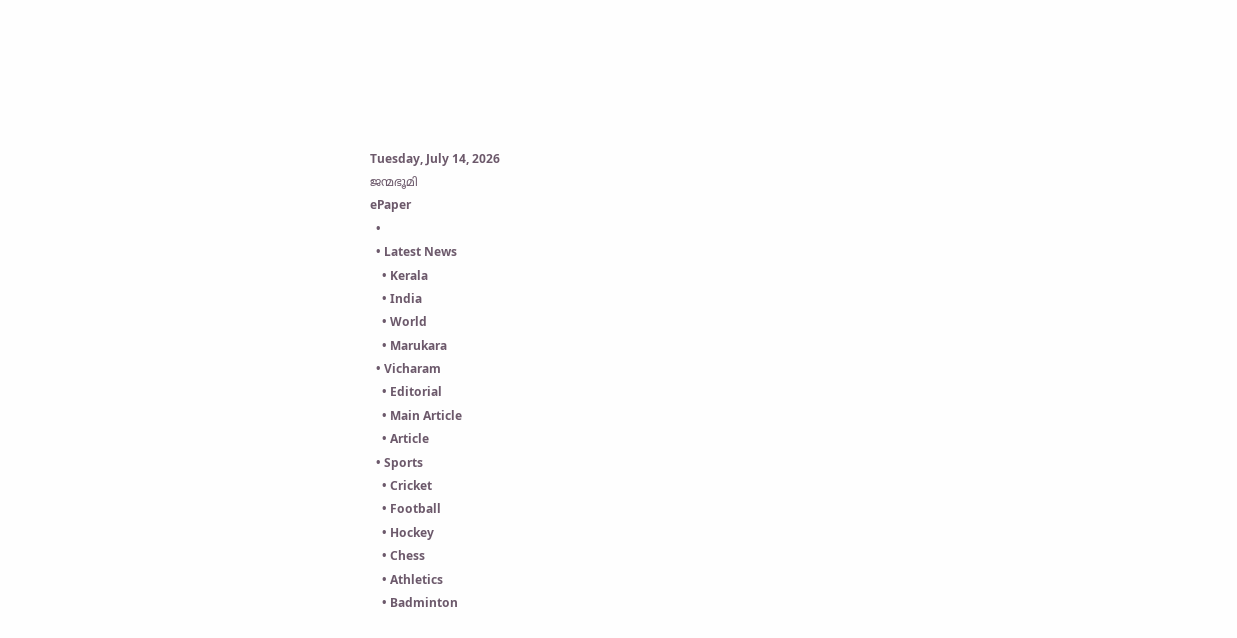Tuesday, July 14, 2026
ജന്മഭൂമി
ePaper
  •
  • Latest News
    • Kerala
    • India
    • World
    • Marukara
  • Vicharam
    • Editorial
    • Main Article
    • Article
  • Sports
    • Cricket
    • Football
    • Hockey
    • Chess
    • Athletics
    • Badminton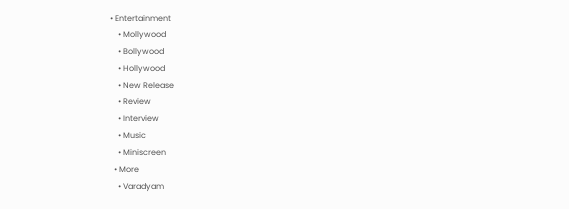• Entertainment
    • Mollywood
    • Bollywood
    • Hollywood
    • New Release
    • Review
    • Interview
    • Music
    • Miniscreen
  • More
    • Varadyam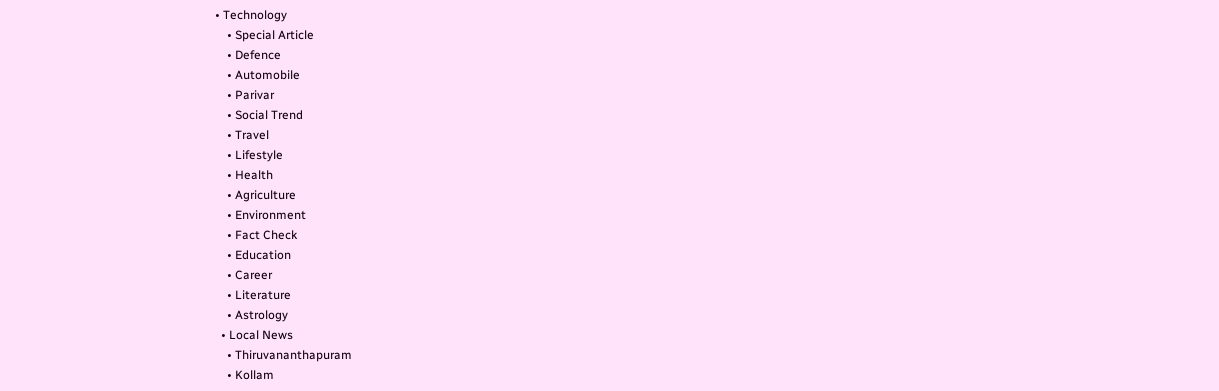• Technology
    • Special Article
    • Defence
    • Automobile
    • Parivar
    • Social Trend
    • Travel
    • Lifestyle
    • Health
    • Agriculture
    • Environment
    • Fact Check
    • Education
    • Career
    • Literature
    • Astrology
  • Local News
    • Thiruvananthapuram
    • Kollam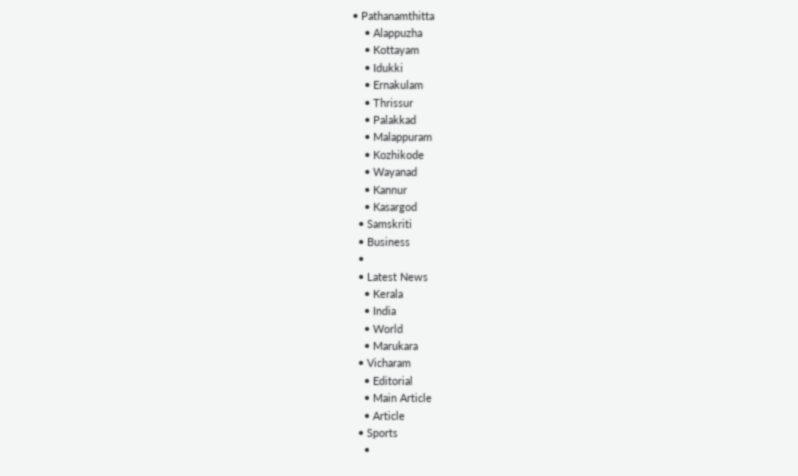• Pathanamthitta
    • Alappuzha
    • Kottayam
    • Idukki
    • Ernakulam
    • Thrissur
    • Palakkad
    • Malappuram
    • Kozhikode
    • Wayanad
    • Kannur
    • Kasargod
  • Samskriti
  • Business
  •
  • Latest News
    • Kerala
    • India
    • World
    • Marukara
  • Vicharam
    • Editorial
    • Main Article
    • Article
  • Sports
    •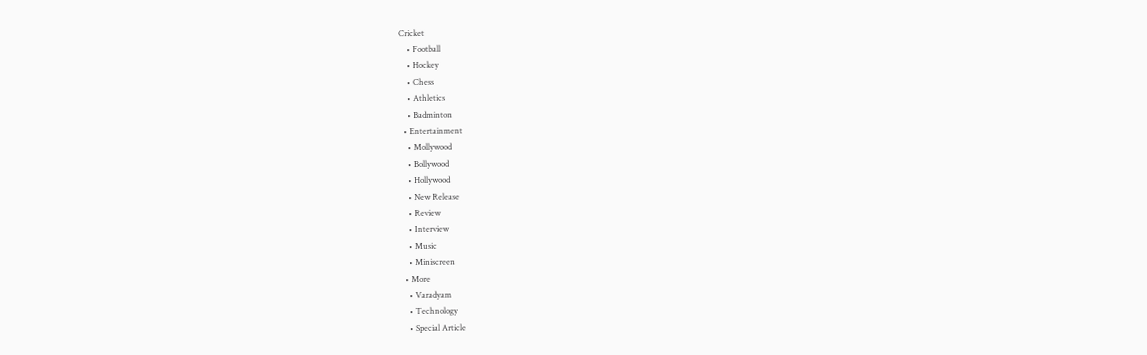Cricket
    • Football
    • Hockey
    • Chess
    • Athletics
    • Badminton
  • Entertainment
    • Mollywood
    • Bollywood
    • Hollywood
    • New Release
    • Review
    • Interview
    • Music
    • Miniscreen
  • More
    • Varadyam
    • Technology
    • Special Article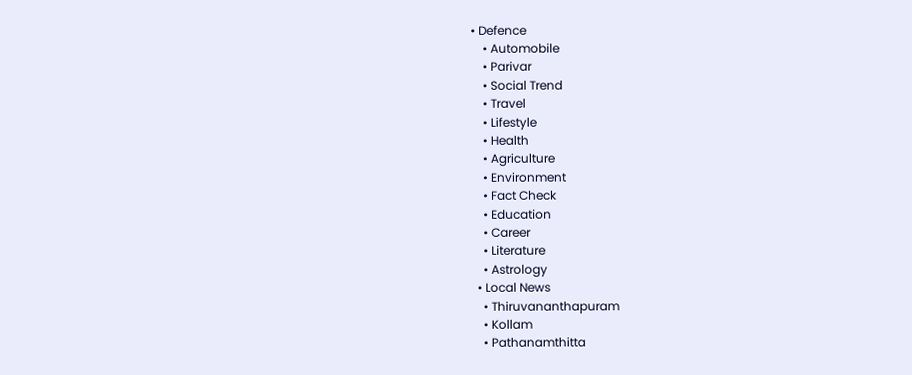• Defence
    • Automobile
    • Parivar
    • Social Trend
    • Travel
    • Lifestyle
    • Health
    • Agriculture
    • Environment
    • Fact Check
    • Education
    • Career
    • Literature
    • Astrology
  • Local News
    • Thiruvananthapuram
    • Kollam
    • Pathanamthitta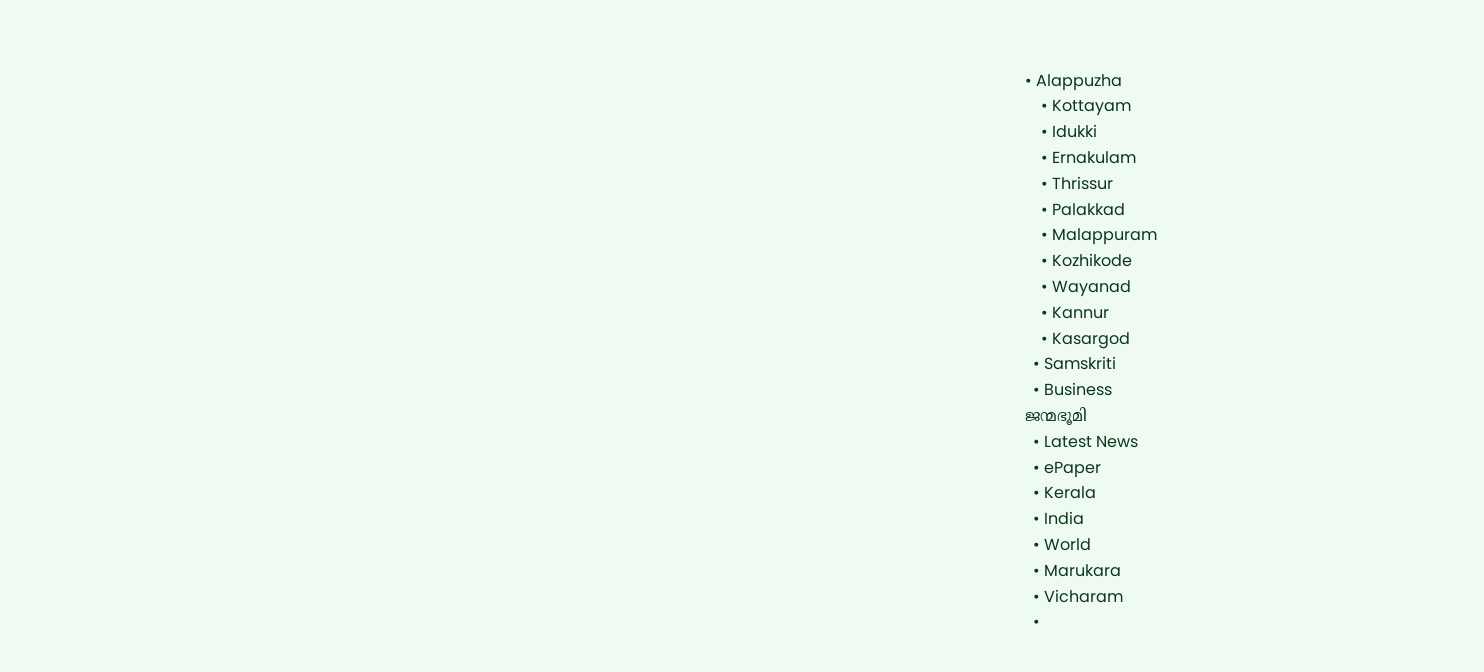• Alappuzha
    • Kottayam
    • Idukki
    • Ernakulam
    • Thrissur
    • Palakkad
    • Malappuram
    • Kozhikode
    • Wayanad
    • Kannur
    • Kasargod
  • Samskriti
  • Business
ജന്മഭൂമി
  • Latest News
  • ePaper
  • Kerala
  • India
  • World
  • Marukara
  • Vicharam
  •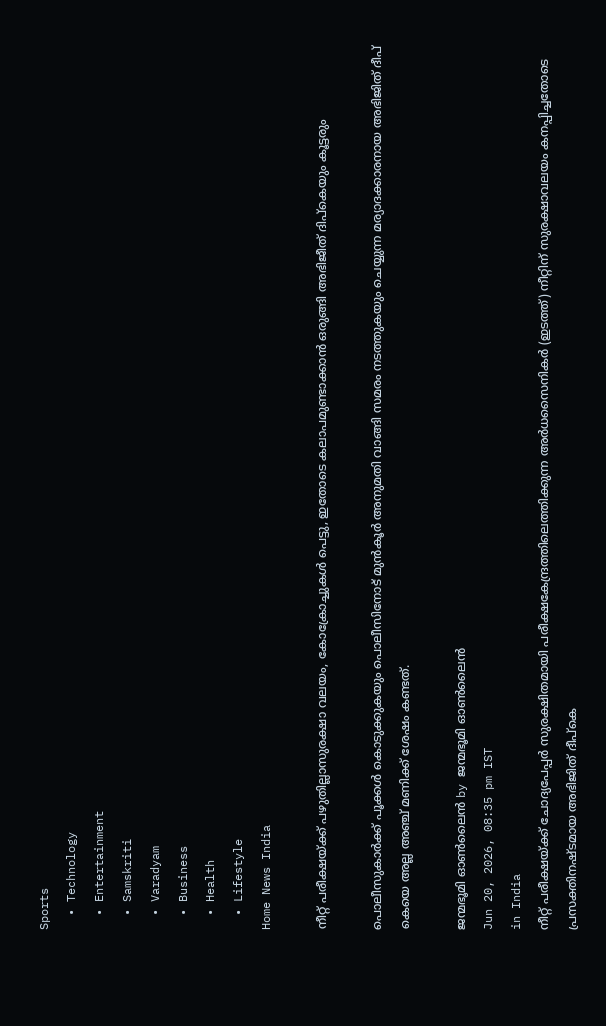Sports
  • Technology
  • Entertainment
  • Samskriti
  • Varadyam
  • Business
  • Health
  • Lifestyle
Home News India

നീറ്റ് പരീക്ഷയ്‌ക്ക് പഴുതില്ലാസുരക്ഷാ വലയം, കോക്രോച്ചുകള്‍ പെട്ടു, ഇതോടെ കലാപമുണ്ടാക്കാന്‍ ഒരുങ്ങി അഭിജീത് ദിപ്കെയും കൂട്ടരും

പൊലീസുകാര്‍ക്ക് പൂക്കള്‍ കൊടുക്കുകയും പൊലീസിനോട് മുന്‍കൂര്‍ അനുമതി വാങ്ങി സമരം നടത്തുകയും ചെയ്യുന്ന മര്യാദക്കാരനായ അഭിജിത് ദീപ് കെയെ അല്ല അഞ്ച് മണിക്ക് ശേഷം കണ്ടത്.

ജന്മഭൂമി ഓണ്‍ലൈന്‍ by ജന്മഭൂമി ഓണ്‍ലൈന്‍
Jun 20, 2026, 08:35 pm IST
in India
നീറ്റ് പരീക്ഷയ്ക്ക് ചോദ്യപേപ്പര്‍ സുരക്ഷിതമായി പരീക്ഷകേന്ദ്രത്തിലെത്തിക്കുന്ന അര്‍ധസൈനികര്‍ (ഇടത്ത്) നീറ്റിന് സുരക്ഷാവലയം കനപ്പിച്ചതോടെ പ്രസക്തിനഷ്ടമായ അഭിജിത് ദീപ്കെ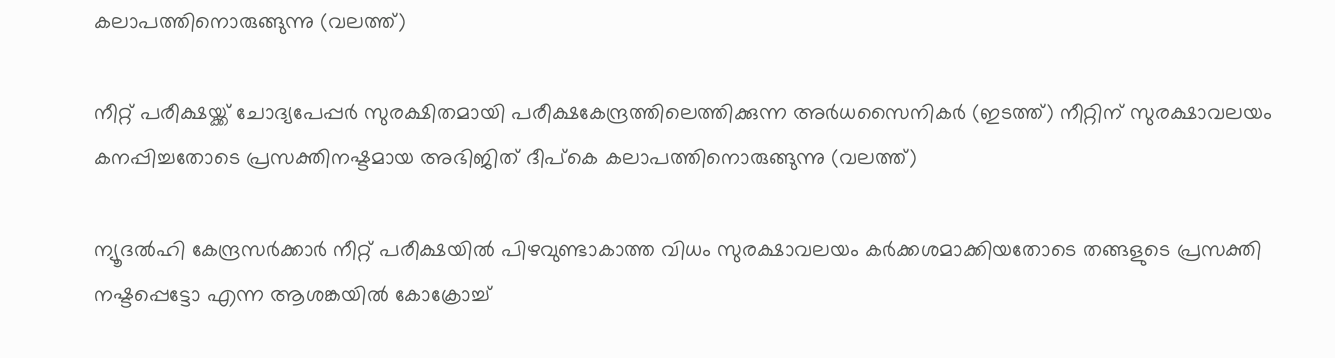കലാപത്തിനൊരുങ്ങുന്നു (വലത്ത്)

നീറ്റ് പരീക്ഷയ്ക്ക് ചോദ്യപേപ്പര്‍ സുരക്ഷിതമായി പരീക്ഷകേന്ദ്രത്തിലെത്തിക്കുന്ന അര്‍ധസൈനികര്‍ (ഇടത്ത്) നീറ്റിന് സുരക്ഷാവലയം കനപ്പിച്ചതോടെ പ്രസക്തിനഷ്ടമായ അഭിജിത് ദീപ്കെ കലാപത്തിനൊരുങ്ങുന്നു (വലത്ത്)

ന്യൂദല്‍ഹി കേന്ദ്രസര്‍ക്കാര്‍ നീറ്റ് പരീക്ഷയില്‍ പിഴവുണ്ടാകാത്ത വിധം സുരക്ഷാവലയം കര്‍ക്കശമാക്കിയതോടെ തങ്ങളുടെ പ്രസക്തി നഷ്ടപ്പെട്ടോ എന്ന ആശങ്കയില്‍ കോക്രോച്ച്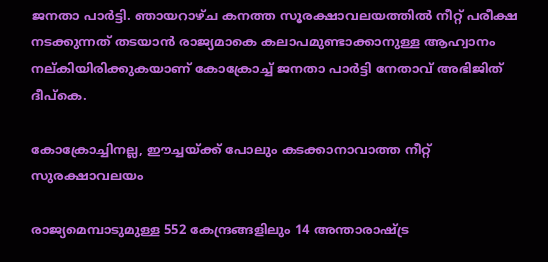ജനതാ പാര്‍ട്ടി. ഞായറാഴ്ച കനത്ത സൂരക്ഷാവലയത്തില്‍ നീറ്റ് പരീക്ഷ നടക്കുന്നത് തടയാന്‍ രാജ്യമാകെ കലാപമുണ്ടാക്കാനുള്ള ആഹ്വാനം നല‍്കിയിരിക്കുകയാണ് കോക്രോച്ച് ജനതാ പാര്‍ട്ടി നേതാവ് അഭിജിത് ദീപ്കെ.

കോക്രോച്ചിനല്ല, ഈച്ചയ്‌ക്ക് പോലും കടക്കാനാവാത്ത നീറ്റ് സുരക്ഷാവലയം

രാജ്യമെമ്പാടുമുള്ള 552 കേന്ദ്രങ്ങളിലും 14 അന്താരാഷ്‌ട്ര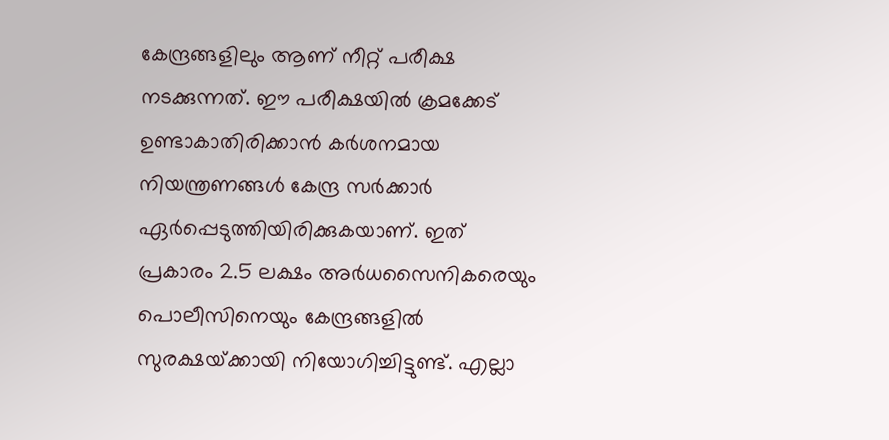കേന്ദ്രങ്ങളിലും ആണ് നീറ്റ് പരീക്ഷ നടക്കുന്നത്. ഈ പരീക്ഷയില്‍ ക്രമക്കേട് ഉണ്ടാകാതിരിക്കാന്‍ കര്‍ശനമായ നിയന്ത്രണങ്ങള്‍ കേന്ദ്ര സര്‍ക്കാര്‍ ഏര്‍പ്പെടുത്തിയിരിക്കുകയാണ്. ഇത് പ്രകാരം 2.5 ലക്ഷം അര്‍ധസൈനികരെയും പൊലീസിനെയും കേന്ദ്രങ്ങളില്‍ സുരക്ഷയ്‌ക്കായി നിയോഗിച്ചിട്ടുണ്ട്. എല്ലാ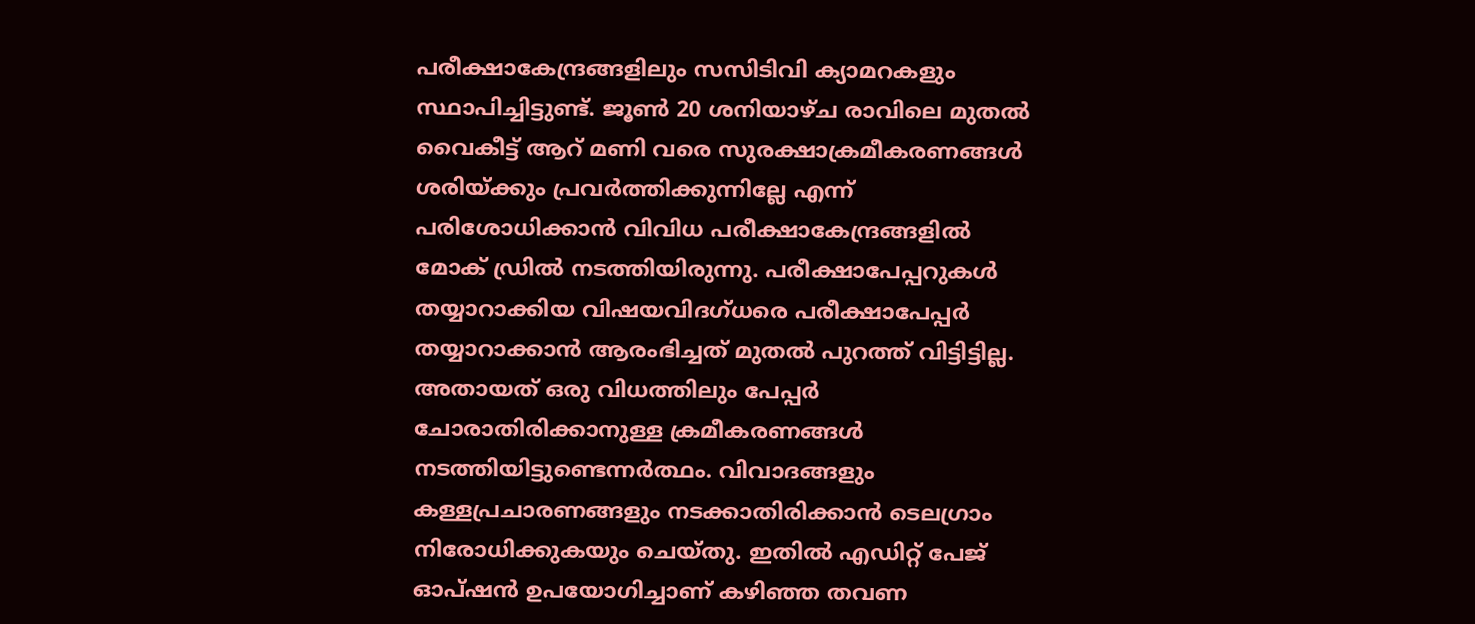പരീക്ഷാകേന്ദ്രങ്ങളിലും സസിടിവി ക്യാമറകളും സ്ഥാപിച്ചിട്ടുണ്ട്. ജൂണ്‍ 20 ശനിയാഴ്ച രാവിലെ മുതല്‍ വൈകീട്ട് ആറ് മണി വരെ സുരക്ഷാക്രമീകരണങ്ങള്‍ ശരിയ്‌ക്കും പ്രവര്‍ത്തിക്കുന്നില്ലേ എന്ന് പരിശോധിക്കാന്‍ വിവിധ പരീക്ഷാകേന്ദ്രങ്ങളില്‍ മോക് ഡ്രില്‍ നടത്തിയിരുന്നു. പരീക്ഷാപേപ്പറുകള്‍ തയ്യാറാക്കിയ വിഷയവിദഗ്ധരെ പരീക്ഷാപേപ്പര്‍ തയ്യാറാക്കാന്‍ ആരംഭിച്ചത് മുതല്‍ പുറത്ത് വിട്ടിട്ടില്ല. അതായത് ഒരു വിധത്തിലും പേപ്പര്‍ ചോരാതിരിക്കാനുള്ള ക്രമീകരണങ്ങള്‍ നടത്തിയിട്ടുണ്ടെന്നര്‍ത്ഥം. വിവാദങ്ങളും കള്ളപ്രചാരണങ്ങളും നടക്കാതിരിക്കാന്‍ ടെലഗ്രാം നിരോധിക്കുകയും ചെയ്തു. ഇതില്‍ എഡിറ്റ് പേജ് ഓപ്ഷന്‍ ഉപയോഗിച്ചാണ് കഴിഞ്ഞ തവണ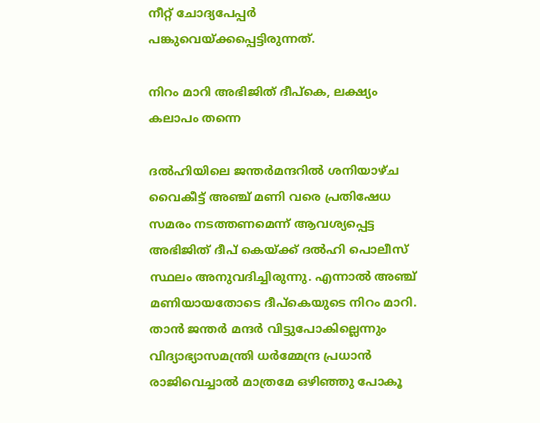നീറ്റ് ചോദ്യപേപ്പര്‍ പങ്കുവെയ്‌ക്കപ്പെട്ടിരുന്നത്.

നിറം മാറി അഭിജിത് ദീപ്കെ, ലക്ഷ്യം കലാപം തന്നെ

ദല്‍ഹിയിലെ ജന്തര്‍മന്ദറില്‍ ശനിയാഴ്ച വൈകീട്ട് അഞ്ച് മണി വരെ പ്രതിഷേധ സമരം നടത്തണമെന്ന് ആവശ്യപ്പെട്ട അഭിജിത് ദീപ് കെയ്‌ക്ക് ദല്‍ഹി പൊലീസ് സ്ഥലം അനുവദിച്ചിരുന്നു. എന്നാല്‍ അഞ്ച് മണിയായതോടെ ദീപ്കെയുടെ നിറം മാറി. താന്‍ ജന്തര്‍ മന്ദര്‍ വിട്ടുപോകില്ലെന്നും വിദ്യാഭ്യാസമന്ത്രി ധര്‍മ്മേന്ദ്ര പ്രധാന്‍ രാജിവെച്ചാല്‍ മാത്രമേ ഒഴിഞ്ഞു പോകൂ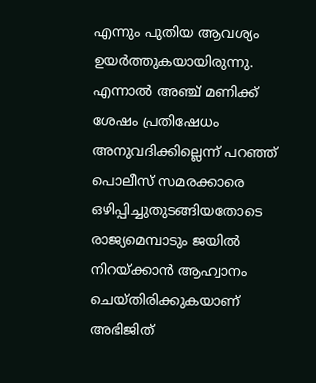എന്നും പുതിയ ആവശ്യം ഉയര്‍ത്തുകയായിരുന്നു. എന്നാല്‍ അഞ്ച് മണിക്ക് ശേഷം പ്രതിഷേധം അനുവദിക്കില്ലെന്ന് പറഞ്ഞ് പൊലീസ് സമരക്കാരെ ഒഴിപ്പിച്ചുതുടങ്ങിയതോടെ രാജ്യമെമ്പാടും ജയില്‍ നിറയ്‌ക്കാന്‍ ആഹ്വാനം ചെയ്തിരിക്കുകയാണ് അഭിജിത്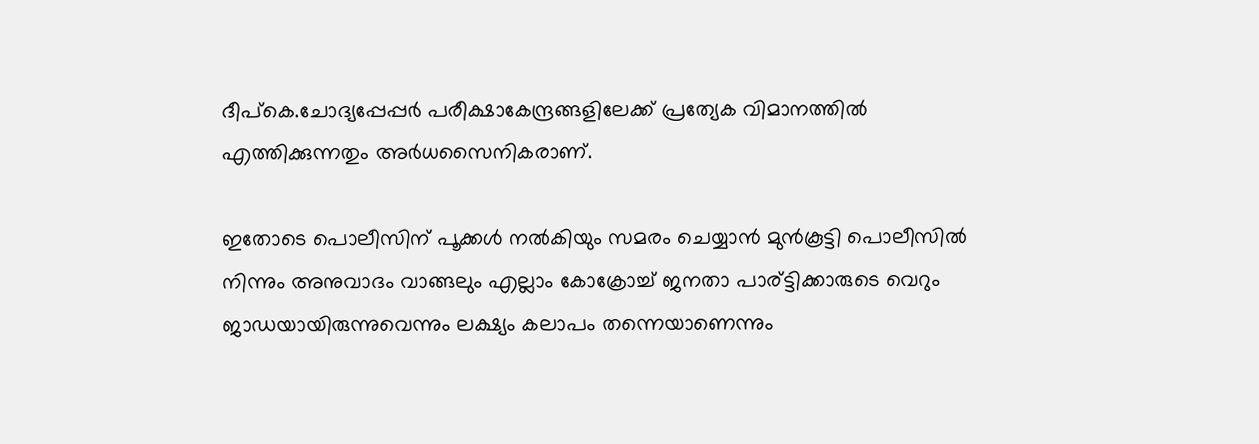ദീപ്കെ.ചോദ്യപ്പേപ്പര്‍ പരീക്ഷാകേന്ദ്രങ്ങളിലേക്ക് പ്രത്യേക വിമാനത്തില്‍ എത്തിക്കുന്നതും അര്‍ധസൈനികരാണ്.

ഇതോടെ പൊലീസിന് പൂക്കള്‍ നല്‍കിയും സമരം ചെയ്യാന്‍ മുന്‍കൂട്ടി പൊലീസില്‍ നിന്നും അനുവാദം വാങ്ങലും എല്ലാം കോക്രോച്ച് ജനതാ പാര‍്ട്ടിക്കാരുടെ വെറും ജാഡയായിരുന്നുവെന്നും ലക്ഷ്യം കലാപം തന്നെയാണെന്നും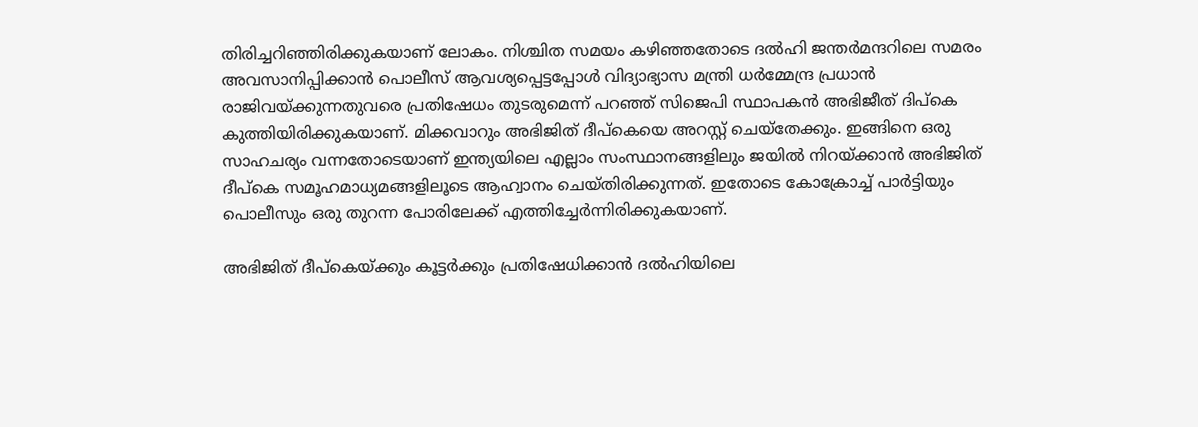തിരിച്ചറിഞ്ഞിരിക്കുകയാണ് ലോകം. നിശ്ചിത സമയം കഴിഞ്ഞതോടെ ദല്‍ഹി ജന്തര്‍മന്ദറിലെ സമരം അവസാനിപ്പിക്കാന്‍ പൊലീസ് ആവശ്യപ്പെട്ടപ്പോള്‍ വിദ്യാഭ്യാസ മന്ത്രി ധർമ്മേന്ദ്ര പ്രധാൻ രാജിവയ്‌ക്കുന്നതുവരെ പ്രതിഷേധം തുടരുമെന്ന് പറഞ്ഞ് സിജെപി സ്ഥാപകൻ അഭിജീത് ദിപ്കെ കുത്തിയിരിക്കുകയാണ്. മിക്കവാറും അഭിജിത് ദീപ്കെയെ അറസ്റ്റ് ചെയ്തേക്കും. ഇങ്ങിനെ ഒരു സാഹചര്യം വന്നതോടെയാണ് ഇന്ത്യയിലെ എല്ലാം സംസ്ഥാനങ്ങളിലും ജയില്‍ നിറയ്‌ക്കാന്‍ അഭിജിത് ദീപ്കെ സമൂഹമാധ്യമങ്ങളിലൂടെ ആഹ്വാനം ചെയ്തിരിക്കുന്നത്. ഇതോടെ കോക്രോച്ച് പാര്‍ട്ടിയും പൊലീസും ഒരു തുറന്ന പോരിലേക്ക് എത്തിച്ചേര്‍ന്നിരിക്കുകയാണ്.

അഭിജിത് ദീപ്കെയ്‌ക്കും കൂട്ടര്‍ക്കും പ്രതിഷേധിക്കാന്‍ ദല്‍ഹിയിലെ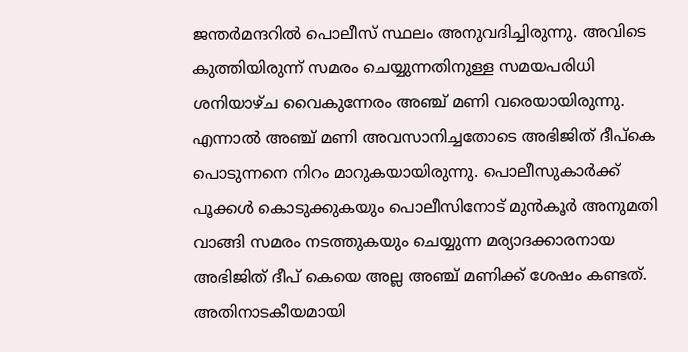ജന്തര്‍മന്ദറില്‍ പൊലീസ് സ്ഥലം അനുവദിച്ചിരുന്നു. അവിടെ കുത്തിയിരുന്ന് സമരം ചെയ്യുന്നതിനുള്ള സമയപരിധി ശനിയാഴ്ച വൈകുന്നേരം അഞ്ച് മണി വരെയായിരുന്നു. എന്നാല്‍ അഞ്ച് മണി അവസാനിച്ചതോടെ അഭിജിത് ദീപ്കെ പൊടുന്നനെ നിറം മാറുകയായിരുന്നു. പൊലീസുകാര്‍ക്ക് പൂക്കള്‍ കൊടുക്കുകയും പൊലീസിനോട് മുന്‍കൂര്‍ അനുമതി വാങ്ങി സമരം നടത്തുകയും ചെയ്യുന്ന മര്യാദക്കാരനായ അഭിജിത് ദീപ് കെയെ അല്ല അഞ്ച് മണിക്ക് ശേഷം കണ്ടത്. അതിനാടകീയമായി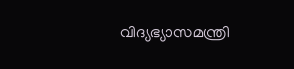വിദ്യഭ്യാസമന്ത്രി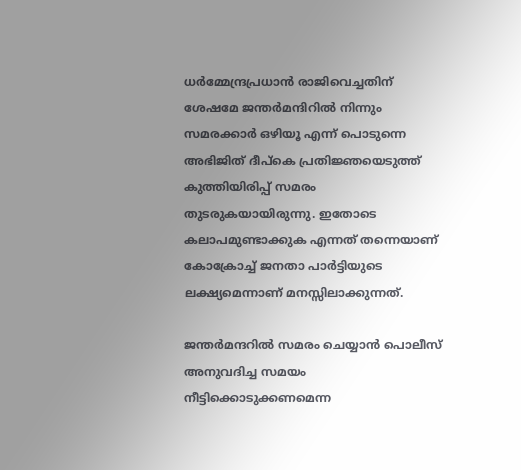ധര്‍മ്മേന്ദ്രപ്രധാന്‍ രാജിവെച്ചതിന് ശേഷമേ ജന്തര്‍മന്ദിറില്‍ നിന്നും സമരക്കാര്‍ ഒഴിയൂ എന്ന് പൊടുന്നെ അഭിജിത് ദീപ്കെ പ്രതിജ്ഞയെടുത്ത് കുത്തിയിരിപ്പ് സമരം തുടരുകയായിരുന്നു. ഇതോടെ കലാപമുണ്ടാക്കുക എന്നത് തന്നെയാണ് കോക്രോച്ച് ജനതാ പാര്‍ട്ടിയുടെ ലക്ഷ്യമെന്നാണ് മനസ്സിലാക്കുന്നത്.

ജന്തര്‍മന്ദറില്‍ സമരം ചെയ്യാന്‍ പൊലീസ് അനുവദിച്ച സമയം നീട്ടിക്കൊടുക്കണമെന്ന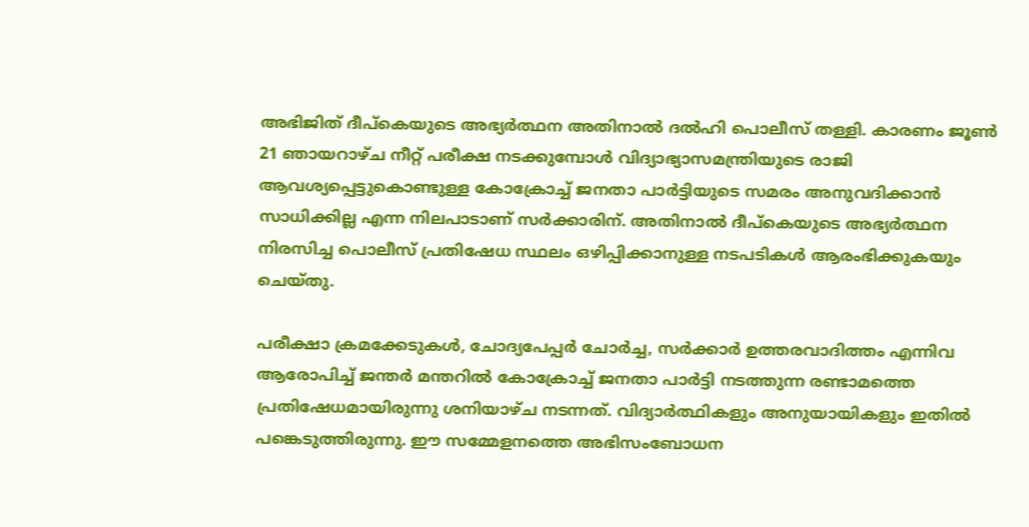അഭിജിത് ദീപ്കെയുടെ അഭ്യര്‍ത്ഥന അതിനാല്‍ ദല്‍ഹി പൊലീസ് തള്ളി. കാരണം ജൂണ്‍ 21 ഞായറാഴ്ച നീറ്റ് പരീക്ഷ നടക്കുമ്പോള്‍ വിദ്യാഭ്യാസമന്ത്രിയുടെ രാജി ആവശ്യപ്പെട്ടുകൊണ്ടുള്ള കോക്രോച്ച് ജനതാ പാര്‍ട്ടിയുടെ സമരം അനുവദിക്കാന്‍ സാധിക്കില്ല എന്ന നിലപാടാണ് സര്‍ക്കാരിന്. അതിനാല്‍ ദീപ്കെയുടെ അഭ്യർത്ഥന നിരസിച്ച പൊലീസ് പ്രതിഷേധ സ്ഥലം ഒഴിപ്പിക്കാനുള്ള നടപടികൾ ആരംഭിക്കുകയും ചെയ്തു.

പരീക്ഷാ ക്രമക്കേടുകൾ, ചോദ്യപേപ്പർ ചോർച്ച, സർക്കാർ ഉത്തരവാദിത്തം എന്നിവ ആരോപിച്ച് ജന്തർ മന്തറിൽ കോക്രോച്ച് ജനതാ പാർട്ടി നടത്തുന്ന രണ്ടാമത്തെ പ്രതിഷേധമായിരുന്നു ശനിയാഴ്ച നടന്നത്. വിദ്യാർത്ഥികളും അനുയായികളും ഇതില്‍ പങ്കെടുത്തിരുന്നു. ഈ സമ്മേളനത്തെ അഭിസംബോധന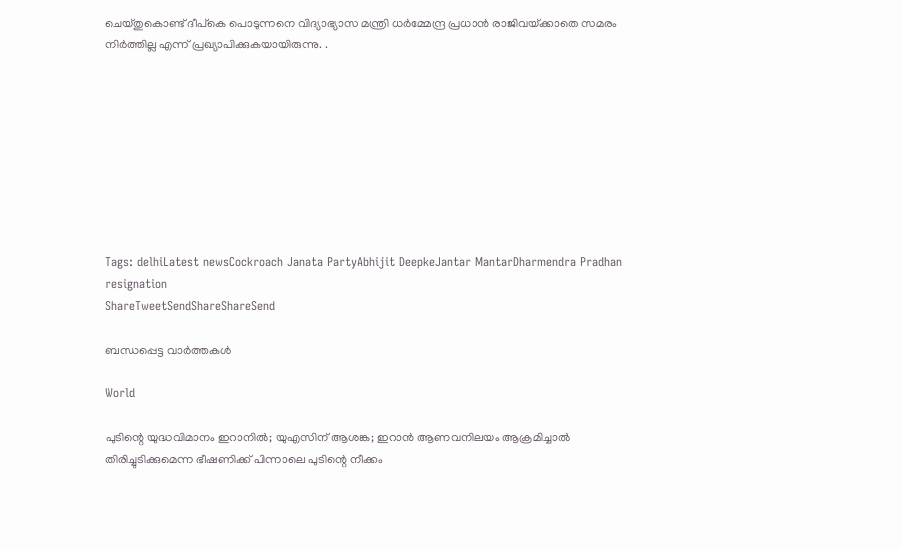ചെയ്തുകൊണ്ട് ദീപ്കെ പൊടുന്നനെ വിദ്യാഭ്യാസ മന്ത്രി ധർമ്മേന്ദ്ര പ്രധാൻ രാജിവയ്‌ക്കാതെ സമരം നിര്‍ത്തില്ല എന്ന് പ്രഖ്യാപിക്കുകയായിരുന്നു. .









Tags: delhiLatest newsCockroach Janata PartyAbhijit DeepkeJantar MantarDharmendra Pradhan resignation
ShareTweetSendShareShareSend

ബന്ധപ്പെട്ട വാര്‍ത്തകള്‍

World

പുടിന്റെ യുദ്ധവിമാനം ഇറാനില്‍; യുഎസിന് ആശങ്ക; ഇറാന്‍ ആണവനിലയം ആക്രമിച്ചാല്‍ തിരിച്ചുടിക്കുമെന്ന ഭീഷണിക്ക് പിന്നാലെ പുടിന്റെ നീക്കം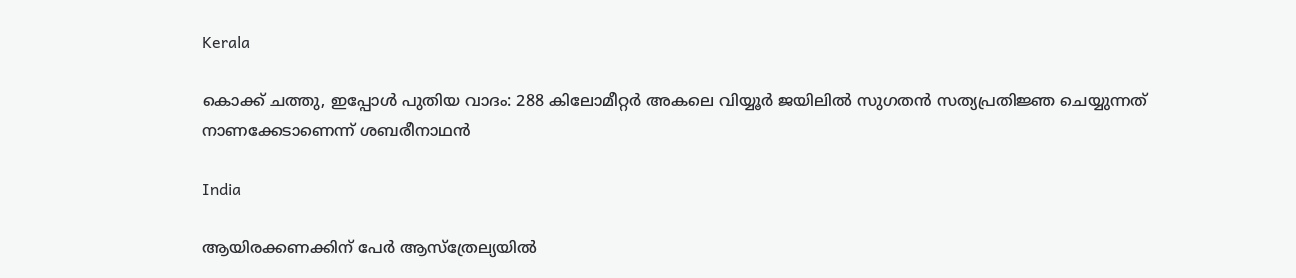Kerala

കൊക്ക് ചത്തു, ഇപ്പോള്‍ പുതിയ വാദം: 288 കിലോമീറ്റര്‍ അകലെ വിയ്യൂര്‍ ജയിലില്‍ സുഗതന്‍ സത്യപ്രതിജ്ഞ ചെയ്യുന്നത് നാണക്കേടാണെന്ന് ശബരീനാഥന്‍

India

ആയിരക്കണക്കിന് പേര്‍ ആസ്ത്രേല്യയില്‍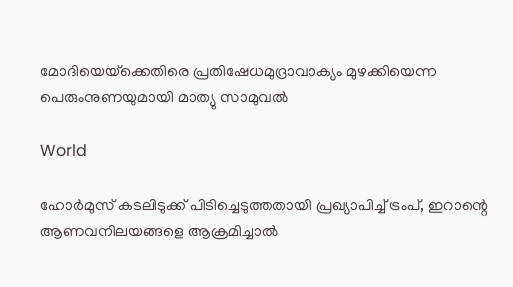മോദിയെയ്‌ക്കെതിരെ പ്രതിഷേധമുദ്രാവാക്യം മുഴക്കിയെന്ന പെരുംനുണയുമായി മാത്യു സാമുവല്‍

World

ഹോര്‍മുസ് കടലിടുക്ക് പിടിച്ചെടുത്തതായി പ്രഖ്യാപിച്ച് ട്രംപ്, ഇറാന്റെ ആണവനിലയങ്ങളെ ആക്രമിച്ചാല്‍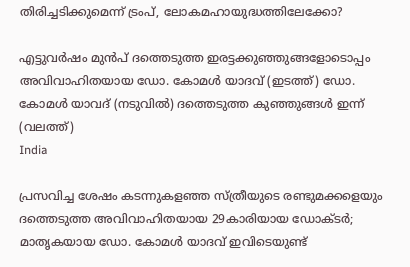തിരിച്ചടിക്കുമെന്ന് ട്രംപ്, ലോകമഹായുദ്ധത്തിലേക്കോ?

എട്ടുവര്‍ഷം മുന്‍പ് ദത്തെടുത്ത ഇരട്ടക്കുഞ്ഞുങ്ങളോടൊപ്പം അവിവാഹിതയായ ഡോ. കോമള്‍ യാദവ് (ഇടത്ത്) ഡോ. കോമള്‍ യാവദ് (നടുവില്‍) ദത്തെടുത്ത കുഞ്ഞുങ്ങള്‍ ഇന്ന് (വലത്ത്)
India

പ്രസവിച്ച ശേഷം കടന്നുകളഞ്ഞ സ്ത്രീയുടെ രണ്ടുമക്കളെയും ദത്തെടുത്ത അവിവാഹിതയായ 29കാരിയായ ഡോക്ടര്‍; മാതൃകയായ ഡോ. കോമള്‍ യാദവ് ഇവിടെയുണ്ട്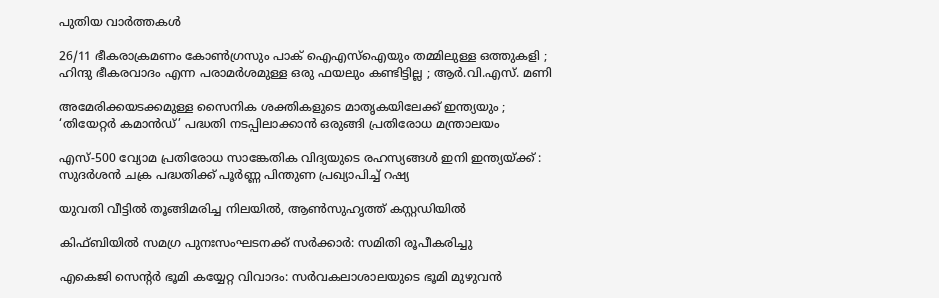പുതിയ വാര്‍ത്തകള്‍

26/11 ഭീകരാക്രമണം കോൺഗ്രസും പാക് ഐഎസ്ഐയും തമ്മിലുള്ള ഒത്തുകളി ; ഹിന്ദു ഭീകരവാദം എന്ന പരാമർശമുള്ള ഒരു ഫയലും കണ്ടിട്ടില്ല ; ആർ.വി.എസ്. മണി

അമേരിക്കയടക്കമുള്ള സൈനിക ശക്തികളുടെ മാതൃകയിലേക്ക് ഇന്ത്യയും ; ‘തിയേറ്റർ കമാൻഡ്’ പദ്ധതി നടപ്പിലാക്കാൻ ഒരുങ്ങി പ്രതിരോധ മന്ത്രാലയം

എസ്-500 വ്യോമ പ്രതിരോധ സാങ്കേതിക വിദ്യയുടെ രഹസ്യങ്ങൾ ഇനി ഇന്ത്യയ്‌ക്ക് : സുദർശൻ ചക്ര പദ്ധതിക്ക് പൂർണ്ണ പിന്തുണ പ്രഖ്യാപിച്ച് റഷ്യ

യുവതി വീട്ടില്‍ തൂങ്ങിമരിച്ച നിലയില്‍, ആണ്‍സുഹൃത്ത് കസ്റ്റഡിയില്‍

കിഫ്ബിയില്‍ സമഗ്ര പുനഃസംഘടനക്ക് സര്‍ക്കാര്‍: സമിതി രൂപീകരിച്ചു

എകെജി സെന്റര്‍ ഭൂമി കയ്യേറ്റ വിവാദം: സര്‍വകലാശാലയുടെ ഭൂമി മുഴുവന്‍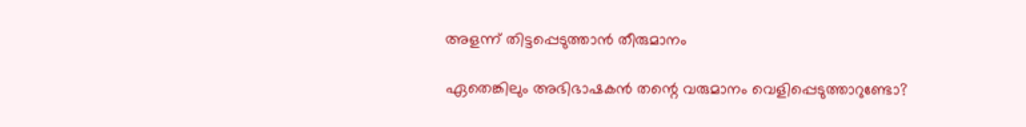അളന്ന് തിട്ടപ്പെടുത്താന്‍ തീരുമാനം

ഏതെങ്കിലും അഭിഭാഷകന്‍ തന്റെ വരുമാനം വെളിപ്പെടുത്താറുണ്ടോ?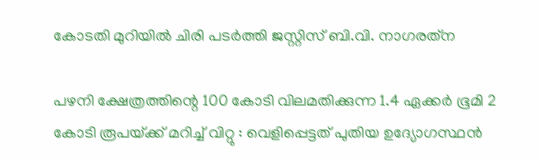കോടതി മുറിയില്‍ ചിരി പടര്‍ത്തി ജസ്റ്റിസ് ബി.വി. നാഗരത്‌ന

പഴനി ക്ഷേത്രത്തിന്റെ 100 കോടി വിലമതിക്കുന്ന 1.4 ഏക്കർ ഭൂമി 2 കോടി രൂപയ്‌ക്ക് മറിച്ച് വിറ്റു : വെളിപ്പെട്ടത് പുതിയ ഉദ്യോഗസ്ഥൻ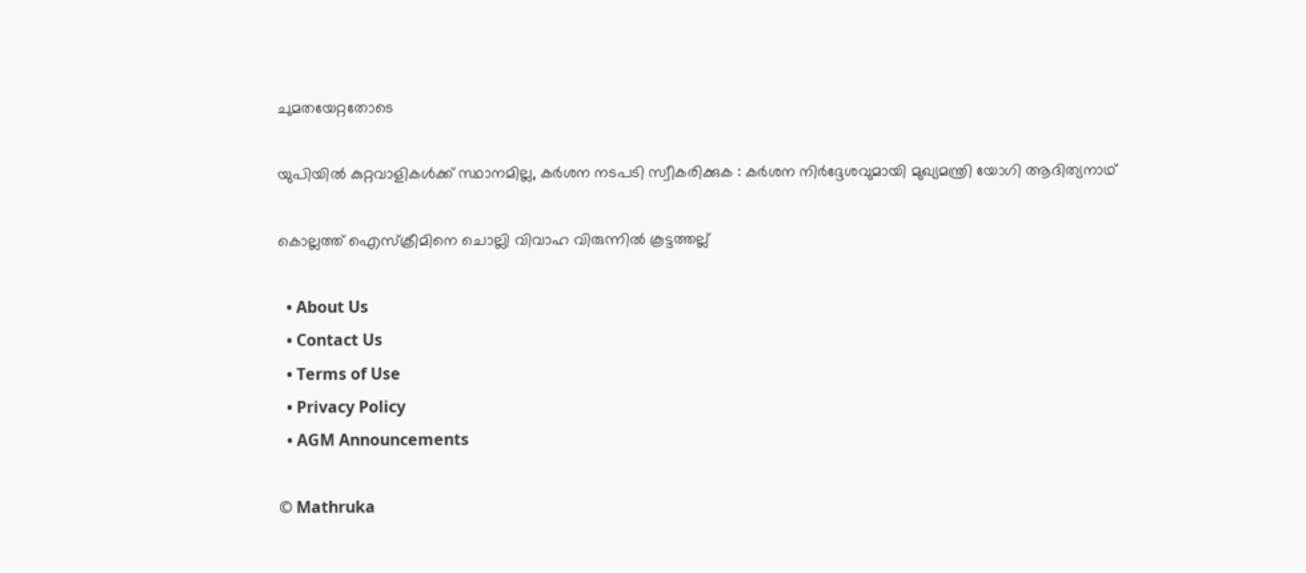ചുമതയേറ്റതോടെ

യുപിയിൽ കുറ്റവാളികൾക്ക് സ്ഥാനമില്ല, കർശന നടപടി സ്വീകരിക്കുക : കർശന നിർദ്ദേശവുമായി മുഖ്യമന്ത്രി യോഗി ആദിത്യനാഥ്

കൊല്ലത്ത് ഐസ്‌ക്രീമിനെ ചൊല്ലി വിവാഹ വിരുന്നില്‍ കൂട്ടത്തല്ല്

  • About Us
  • Contact Us
  • Terms of Use
  • Privacy Policy
  • AGM Announcements

© Mathruka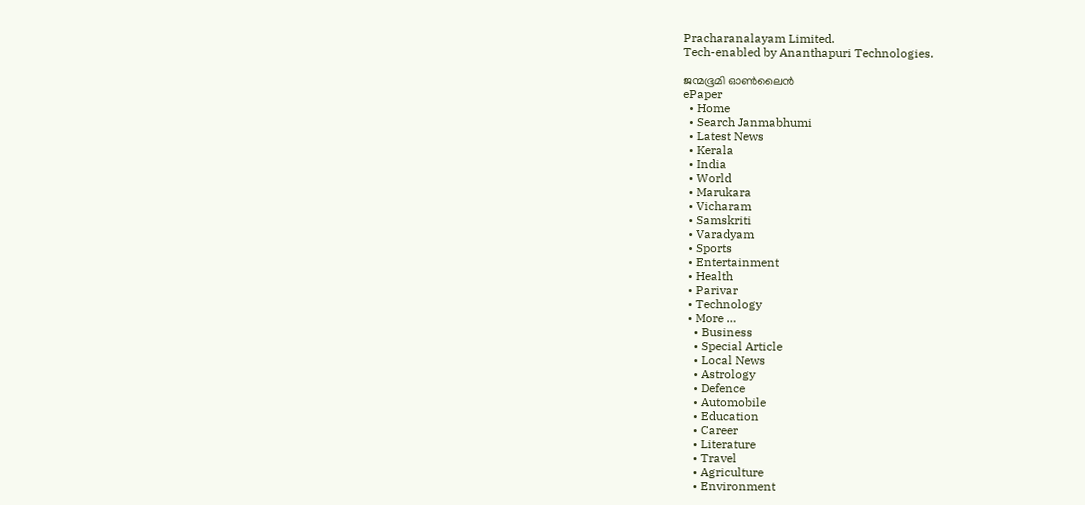Pracharanalayam Limited.
Tech-enabled by Ananthapuri Technologies.

ജന്മഭൂമി ഓണ്‍ലൈന്‍
ePaper
  • Home
  • Search Janmabhumi
  • Latest News
  • Kerala
  • India
  • World
  • Marukara
  • Vicharam
  • Samskriti
  • Varadyam
  • Sports
  • Entertainment
  • Health
  • Parivar
  • Technology
  • More …
    • Business
    • Special Article
    • Local News
    • Astrology
    • Defence
    • Automobile
    • Education
    • Career
    • Literature
    • Travel
    • Agriculture
    • Environment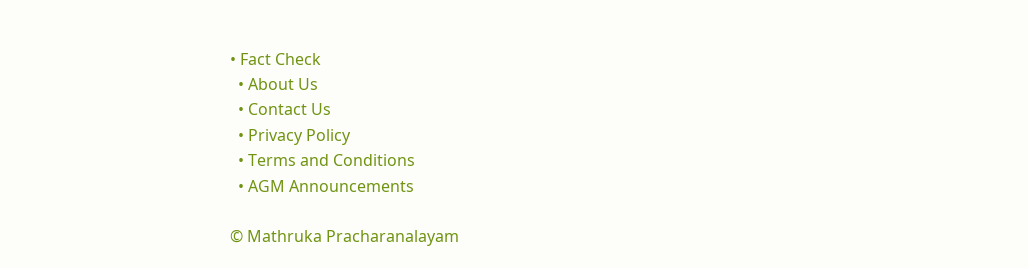• Fact Check
  • About Us
  • Contact Us
  • Privacy Policy
  • Terms and Conditions
  • AGM Announcements

© Mathruka Pracharanalayam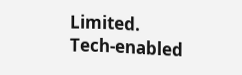Limited.
Tech-enabled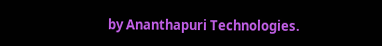by Ananthapuri Technologies.